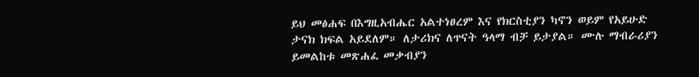ይህ መፅሐፍ በእግዚአብሔር አልተነፀረም እና የክርስቲያን ካኖን ወይም የአይሁድ ታናክ ክፍል አይደለም። ለታሪክና ለጥናት ዓላማ ብቻ ይታያል። ሙሉ ማብራሪያን ይመልከቱ መጽሐፈ መቃብያን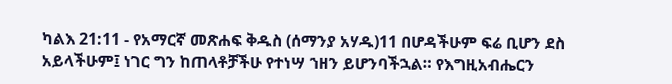ካልእ 21:11 - የአማርኛ መጽሐፍ ቅዱስ (ሰማንያ አሃዱ)11 በሆዳችሁም ፍሬ ቢሆን ደስ አይላችሁም፤ ነገር ግን ከጠላቶቻችሁ የተነሣ ኀዘን ይሆንባችኋል። የእግዚአብሔርን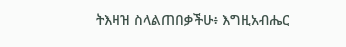ትእዛዝ ስላልጠበቃችሁ፥ እግዚአብሔር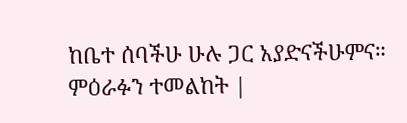ከቤተ ሰባችሁ ሁሉ ጋር አያድናችሁምና። ምዕራፉን ተመልከት |